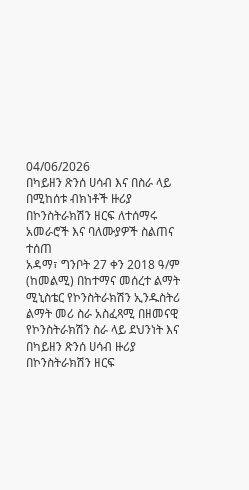04/06/2026
በካይዘን ጽንሰ ሀሳብ እና በስራ ላይ በሚከሰቱ ብክነቶች ዙሪያ በኮንስትራክሽን ዘርፍ ለተሰማሩ አመራሮች እና ባለሙያዎች ስልጠና ተሰጠ
አዳማ፣ ግንቦት 27 ቀን 2018 ዓ/ም (ከመልሚ) በከተማና መሰረተ ልማት ሚኒስቴር የኮንስትራክሽን ኢንዱስትሪ ልማት መሪ ስራ አስፈጻሚ በዘመናዊ የኮንስትራክሽን ስራ ላይ ደህንነት እና በካይዘን ጽንሰ ሀሳብ ዙሪያ በኮንስትራክሽን ዘርፍ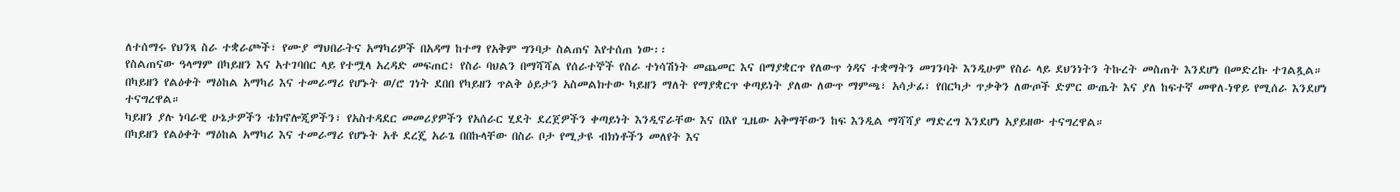ለተሰማሩ የህንጻ ስራ ተቋራጮች፣ የሙያ ማህበራትና አማካሪዎች በአዳማ ከተማ የአቅም ግንባታ ስልጠና እየተሰጠ ነው፡፡
የስልጠናው ዓላማም በካይዘን እና አተገባበር ላይ የተሟላ አረዳድ መፍጠር፣ የስራ ባህልን በማሻሻል የሰራተኞች የስራ ተነሳሽነት መጨመር እና በማያቋርጥ የለውጥ ጎዳና ተቋማትን መገንባት እንዲሁም የስራ ላይ ደህንነትን ትኩረት መስጠት እንደሆነ በመድረኩ ተገልጿል።
በካይዘን የልዕቀት ማዕከል አማካሪ እና ተመራማሪ የሆኑት ወ/ሮ ገነት ደበበ የካይዘን ጥልቅ ዕይታን አስመልክተው ካይዘን ማለት የማያቋርጥ ቀጣይነት ያለው ለውጥ ማምጫ፣ አሳታፊ፣ የበርካታ ጥቃቅን ለውጦች ድምር ውጤት እና ያለ ከፍተኛ መዋለ-ነዋይ የሚሰራ እንደሆነ ተናግረዋል።
ካይዘን ያሉ ነባራዊ ሁኔታዎችን ቴክኖሎጂዎችን፣ የአስተዳደር መመሪያዎችን የአሰራር ሂደት ደረጀዎችን ቀጣይነት እንዲኖራቸው እና በእየ ጊዜው አቅማቸውን ከፍ እንዲል ማሻሻያ ማድረግ እንደሆነ አያይዘው ተናግረዋል።
በካይዘን የልዕቀት ማዕከል አማካሪ እና ተመራማሪ የሆኑት አቶ ደረጄ አራጌ በበኩላቸው በስራ ቦታ የሚታዩ ብክነቶችን መለየት እና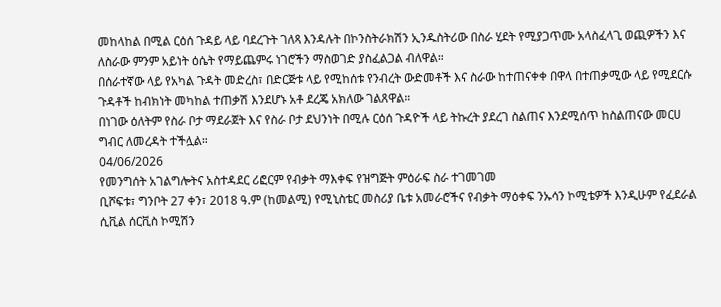መከላከል በሚል ርዕሰ ጉዳይ ላይ ባደረጉት ገለጻ እንዳሉት በኮንስትራክሽን ኢንዱስትሪው በስራ ሂደት የሚያጋጥሙ አላስፈላጊ ወጪዎችን እና ለስራው ምንም አይነት ዕሴት የማይጨምሩ ነገሮችን ማስወገድ ያስፈልጋል ብለዋል።
በሰራተኛው ላይ የአካል ጉዳት መድረስ፣ በድርጅቱ ላይ የሚከሰቱ የንብረት ውድመቶች እና ስራው ከተጠናቀቀ በዋላ በተጠቃሚው ላይ የሚደርሱ ጉዳቶች ከብክነት መካከል ተጠቃሽ እንደሆኑ አቶ ደረጄ አክለው ገልጸዋል።
በነገው ዕለትም የስራ ቦታ ማደራጀት እና የስራ ቦታ ደህንነት በሚሉ ርዕሰ ጉዳዮች ላይ ትኩረት ያደረገ ስልጠና እንደሚሰጥ ከስልጠናው መርሀ ግብር ለመረዳት ተችሏል።
04/06/2026
የመንግሰት አገልግሎትና አስተዳደር ሪፎርም የብቃት ማእቀፍ የዝግጅት ምዕራፍ ስራ ተገመገመ
ቢሾፍቱ፣ ግንቦት 27 ቀን፣ 2018 ዓ.ም (ከመልሚ) የሚኒስቴር መስሪያ ቤቱ አመራሮችና የብቃት ማዕቀፍ ንኡሳን ኮሚቴዎች እንዲሁም የፈደራል ሲቪል ሰርቪስ ኮሚሽን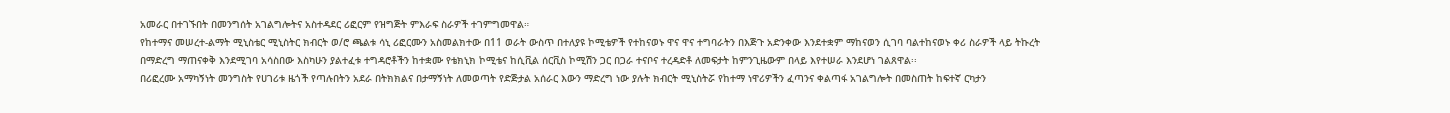አመራር በተገኙበት በመንግሰት አገልግሎትና አስተዳደር ሪፎርም የዝግጅት ምእራፍ ስራዎች ተገምግመዋል።
የከተማና መሠረተ-ልማት ሚኒስቴር ሚኒስትር ክብርት ወ/ሮ ጫልቱ ሳኒ ሪፎርሙን አስመልክተው በ11 ወራት ውስጥ በተለያዩ ኮሚቴዎች የተከናወኑ ዋና ዋና ተግባራትን በእጅጉ አድንቀው እንደተቋም ማከናወን ሲገባ ባልተከናወኑ ቀሪ ስራዎች ላይ ትኩረት በማድረግ ማጠናቀቅ እንደሚገባ አሳስበው እስካሁን ያልተፈቱ ተግዳሮቶችን ከተቋሙ የቴክኒክ ኮሚቴና ከሲቪል ሰርቪስ ኮሚሽን ጋር በጋራ ተናቦና ተረዳድቶ ለመፍታት ከምንጊዜውም በላይ እየተሠራ እንደሆነ ገልጸዋል፡፡
በሪፎረሙ አማካኝነት መንግስት የሀገሪቱ ዜጎች የጣሉበትን አደራ በትክክልና በታማኝነት ለመወጣት የድጅታል አሰራር እውን ማድረግ ነው ያሉት ክብርት ሚኒስትሯ የከተማ ነዋሪዎችን ፈጣንና ቀልጣፋ አገልግሎት በመስጠት ከፍተኛ ርካታን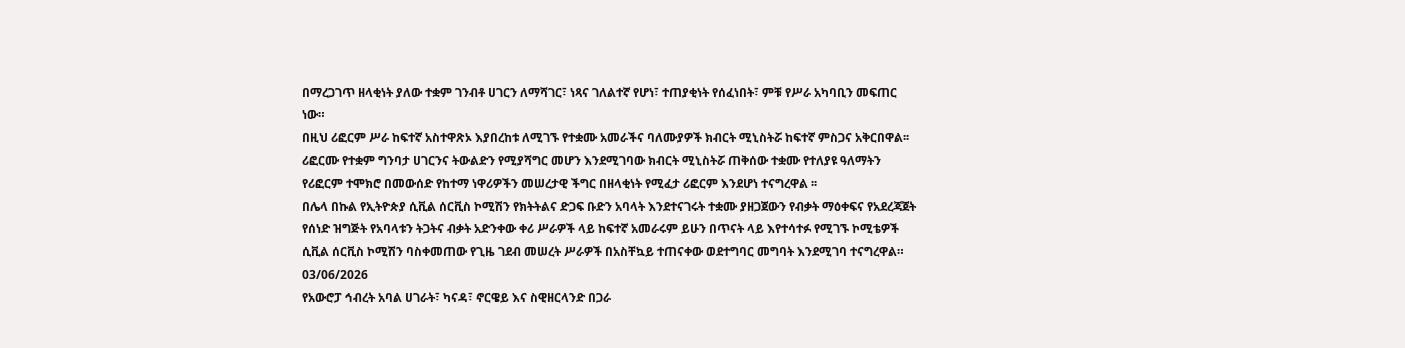በማረጋገጥ ዘላቂነት ያለው ተቋም ገንብቶ ሀገርን ለማሻገር፣ ነጻና ገለልተኛ የሆነ፣ ተጠያቂነት የሰፈነበት፣ ምቹ የሥራ አካባቢን መፍጠር ነው።
በዚህ ሪፎርም ሥራ ከፍተኛ አስተዋጽኦ እያበረከቱ ለሚገኙ የተቋሙ አመራችና ባለሙያዎች ክብርት ሚኒስትሯ ከፍተኛ ምስጋና አቅርበዋል፡፡
ሪፎርሙ የተቋም ግንባታ ሀገርንና ትውልድን የሚያሻግር መሆን እንደሚገባው ክብርት ሚኒስትሯ ጠቅሰው ተቋሙ የተለያዩ ዓለማትን የሪፎርም ተሞክሮ በመውሰድ የከተማ ነዋሪዎችን መሠረታዊ ችግር በዘላቂነት የሚፈታ ሪፎርም እንደሆነ ተናግረዋል ፡፡
በሌላ በኩል የኢትዮጵያ ሲቪል ሰርቪስ ኮሚሽን የክትትልና ድጋፍ ቡድን አባላት እንደተናገሩት ተቋሙ ያዘጋጀውን የብቃት ማዕቀፍና የአደረጃጀት የሰነድ ዝግጅት የአባላቱን ትጋትና ብቃት አድንቀው ቀሪ ሥራዎች ላይ ከፍተኛ አመራሩም ይሁን በጥናት ላይ እየተሳተፉ የሚገኙ ኮሚቴዎች ሲቪል ሰርቪስ ኮሚሽን ባስቀመጠው የጊዜ ገደብ መሠረት ሥራዎች በአስቸኳይ ተጠናቀው ወደተግባር መግባት እንደሚገባ ተናግረዋል።
03/06/2026
የአውሮፓ ኅብረት አባል ሀገራት፣ ካናዳ፣ ኖርዌይ እና ስዊዘርላንድ በጋራ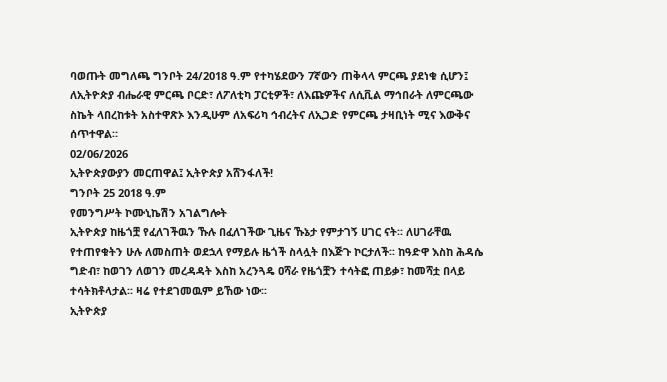ባወጡት መግለጫ ግንቦት 24/2018 ዓ.ም የተካሄደውን 7ኛውን ጠቅላላ ምርጫ ያደነቁ ሲሆን፤ ለኢትዮጵያ ብሔራዊ ምርጫ ቦርድ፣ ለፖለቲካ ፓርቲዎች፣ ለእጩዎችና ለሲቪል ማኅበራት ለምርጫው ስኬት ላበረከቱት አስተዋጽኦ እንዲሁም ለአፍሪካ ኅብረትና ለኢጋድ የምርጫ ታዛቢነት ሚና እውቅና ሰጥተዋል።
02/06/2026
ኢትዮጵያውያን መርጠዋል፤ ኢትዮጵያ አሸንፋለች!
ግንቦት 25 2018 ዓ.ም
የመንግሥት ኮሙኒኬሽን አገልግሎት
ኢትዮጵያ ከዜጎቿ የፈለገችዉን ኹሉ በፈለገችው ጊዜና ኹኔታ የምታገኝ ሀገር ናት፡፡ ለሀገራቸዉ የተጠየቁትን ሁሉ ለመስጠት ወደኋላ የማይሉ ዜጎች ስላሏት በእጅጉ ኮርታለች፡፡ ከዓድዋ እስከ ሕዳሴ ግድብ፣ ከወገን ለወገን መረዳዳት እስከ አረንጓዴ ዐሻራ የዜጎቿን ተሳትፎ ጠይቃ፣ ከመሻቷ በላይ ተሳትክቶላታል፡፡ ዛሬ የተደገመዉም ይኸው ነው፡፡
ኢትዮጵያ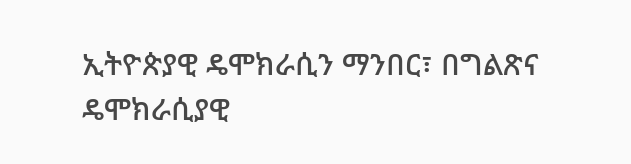ኢትዮጵያዊ ዴሞክራሲን ማንበር፣ በግልጽና ዴሞክራሲያዊ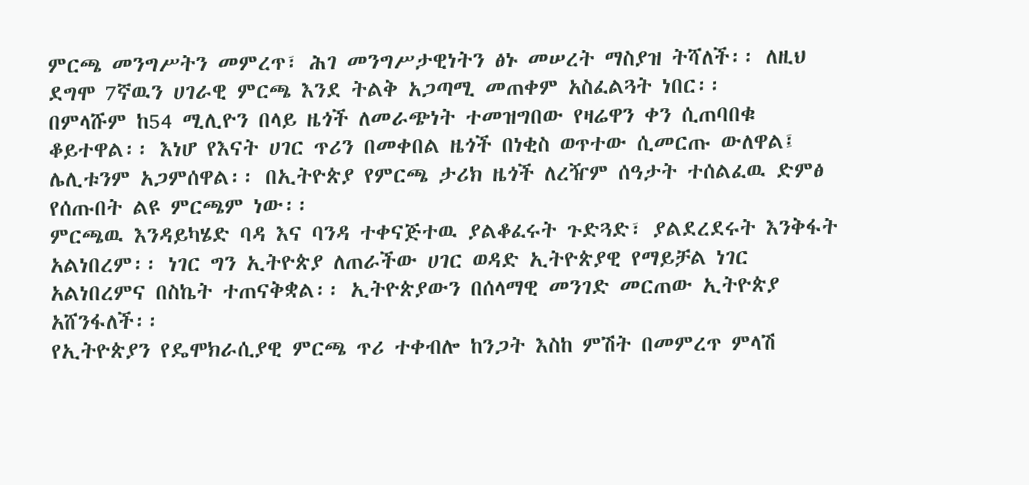ምርጫ መንግሥትን መምረጥ፣ ሕገ መንግሥታዊነትን ፅኑ መሠረት ማስያዝ ትሻለች፡፡ ለዚህ ደግሞ 7ኛዉን ሀገራዊ ምርጫ እንደ ትልቅ አጋጣሚ መጠቀም አስፈልጓት ነበር፡፡
በምላሹም ከ54 ሚሊዮን በላይ ዜጎች ለመራጭነት ተመዝግበው የዛሬዋን ቀን ሲጠባበቁ ቆይተዋል፡፡ እነሆ የእናት ሀገር ጥሪን በመቀበል ዜጎች በነቂስ ወጥተው ሲመርጡ ውለዋል፤ ሌሊቱንም አጋምሰዋል፡፡ በኢትዮጵያ የምርጫ ታሪክ ዜጎች ለረዥም ሰዓታት ተሰልፈዉ ድምፅ የሰጡበት ልዩ ምርጫም ነው፡፡
ምርጫዉ እንዳይካሄድ ባዳ እና ባንዳ ተቀናጅተዉ ያልቆፈሩት ጉድጓድ፣ ያልደረደሩት እንቅፋት አልነበረም፡፡ ነገር ግን ኢትዮጵያ ለጠራችው ሀገር ወዳድ ኢትዮጵያዊ የማይቻል ነገር አልነበረምና በስኬት ተጠናቅቋል፡፡ ኢትዮጵያውን በሰላማዊ መንገድ መርጠው ኢትዮጵያ አሸንፋለች፡፡
የኢትዮጵያን የዴሞክራሲያዊ ምርጫ ጥሪ ተቀብሎ ከንጋት እስከ ምሽት በመምረጥ ምላሽ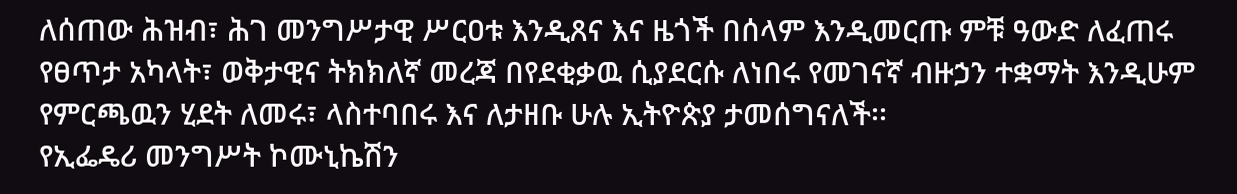ለሰጠው ሕዝብ፣ ሕገ መንግሥታዊ ሥርዐቱ እንዲጸና እና ዜጎች በሰላም እንዲመርጡ ምቹ ዓውድ ለፈጠሩ የፀጥታ አካላት፣ ወቅታዊና ትክክለኛ መረጃ በየደቂቃዉ ሲያደርሱ ለነበሩ የመገናኛ ብዙኃን ተቋማት እንዲሁም የምርጫዉን ሂደት ለመሩ፣ ላስተባበሩ እና ለታዘቡ ሁሉ ኢትዮጵያ ታመሰግናለች፡፡
የኢፌዴሪ መንግሥት ኮሙኒኬሽን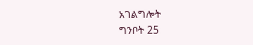አገልግሎት
ግንቦት 25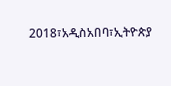2018፣አዲስአበባ፣ኢትዮጵያ